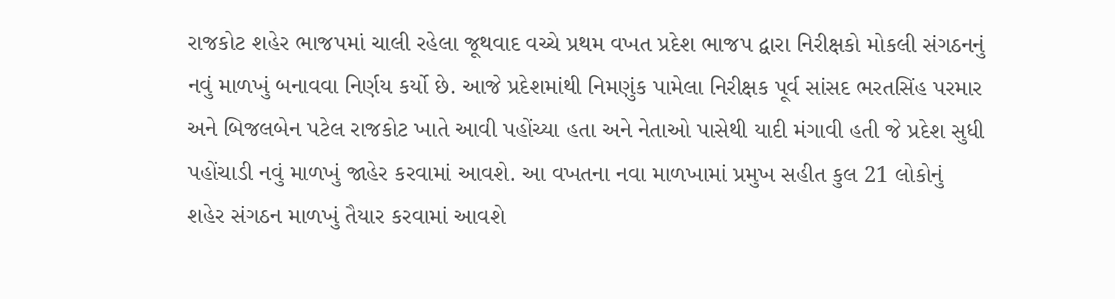રાજકોટ શહેર ભાજપમાં ચાલી રહેલા જૂથવાદ વચ્ચે પ્રથમ વખત પ્રદેશ ભાજપ દ્વારા નિરીક્ષકો મોકલી સંગઠનનું નવું માળખું બનાવવા નિર્ણય કર્યો છે. આજે પ્રદેશમાંથી નિમણુંક પામેલા નિરીક્ષક પૂર્વ સાંસદ ભરતસિંહ પરમાર અને બિજલબેન પટેલ રાજકોટ ખાતે આવી પહોંચ્યા હતા અને નેતાઓ પાસેથી યાદી મંગાવી હતી જે પ્રદેશ સુધી પહોંચાડી નવું માળખું જાહેર કરવામાં આવશે. આ વખતના નવા માળખામાં પ્રમુખ સહીત કુલ 21 લોકોનું શહેર સંગઠન માળખું તૈયાર કરવામાં આવશે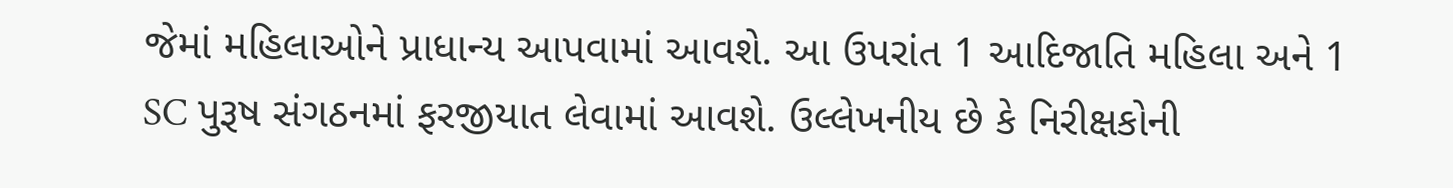જેમાં મહિલાઓને પ્રાધાન્ય આપવામાં આવશે. આ ઉપરાંત 1 આદિજાતિ મહિલા અને 1 SC પુરૂષ સંગઠનમાં ફરજીયાત લેવામાં આવશે. ઉલ્લેખનીય છે કે નિરીક્ષકોની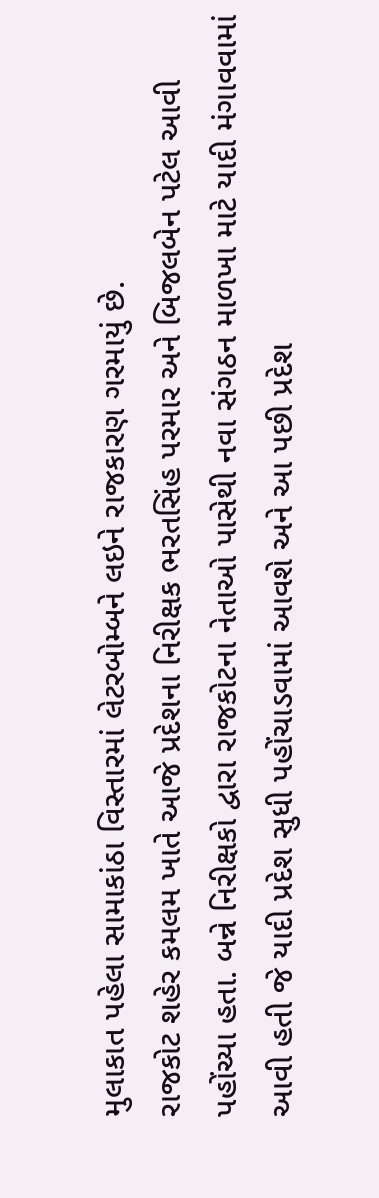મુલાકાત પહેલા સામાકાંઠા વિસ્તારમાં લેટરબોમ્બને લઇને રાજકારણ ગરમાયું છે.
રાજકોટ શહેર કમલમ ખાતે આજે પ્રદેશના નિરીક્ષક ભરતસિંહ પરમાર અને બિજલબેન પટેલ આવી પહોંચ્યા હતા. બન્ને નિરીક્ષકો દ્વારા રાજકોટના નેતાઓ પાસેથી નવા સંગઠન માળખા માટે યાદી મંગાવવામાં આવી હતી જે યાદી પ્રદેશ સુધી પહોંચાડવામાં આવશે અને આ પછી પ્રદેશ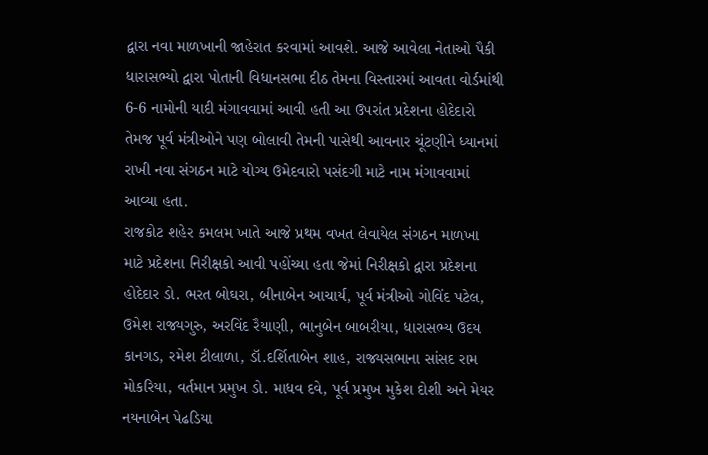દ્વારા નવા માળખાની જાહેરાત કરવામાં આવશે. આજે આવેલા નેતાઓ પૈકી ધારાસભ્યો દ્વારા પોતાની વિધાનસભા દીઠ તેમના વિસ્તારમાં આવતા વોર્ડમાંથી 6-6 નામોની યાદી મંગાવવામાં આવી હતી આ ઉપરાંત પ્રદેશના હોદેદારો તેમજ પૂર્વ મંત્રીઓને પણ બોલાવી તેમની પાસેથી આવનાર ચૂંટણીને ધ્યાનમાં રાખી નવા સંગઠન માટે યોગ્ય ઉમેદવારો પસંદગી માટે નામ મંગાવવામાં આવ્યા હતા.
રાજકોટ શહેર કમલમ ખાતે આજે પ્રથમ વખત લેવાયેલ સંગઠન માળખા માટે પ્રદેશના નિરીક્ષકો આવી પહોંચ્યા હતા જેમાં નિરીક્ષકો દ્વારા પ્રદેશના હોદેદાર ડો. ભરત બોઘરા, બીનાબેન આચાર્ય, પૂર્વ મંત્રીઓ ગોવિંદ પટેલ, ઉમેશ રાજ્યગુરુ, અરવિંદ રૈયાણી, ભાનુબેન બાબરીયા, ધારાસભ્ય ઉદય કાનગડ, રમેશ ટીલાળા, ડૉ.દર્શિતાબેન શાહ, રાજ્યસભાના સાંસદ રામ મોકરિયા, વર્તમાન પ્રમુખ ડો. માધવ દવે, પૂર્વ પ્રમુખ મુકેશ દોશી અને મેયર નયનાબેન પેઢડિયા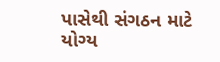પાસેથી સંગઠન માટે યોગ્ય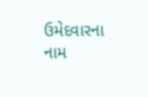ઉમેદવારના નામ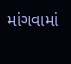માંગવામાં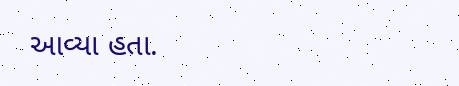આવ્યા હતા.